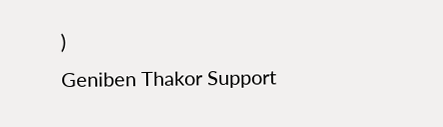)
Geniben Thakor Support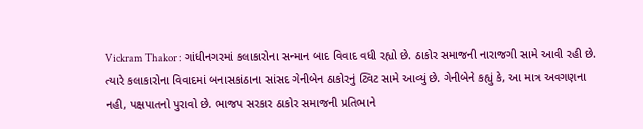Vickram Thakor : ગાંધીનગરમાં કલાકારોના સન્માન બાદ વિવાદ વધી રહ્યો છે. ઠાકોર સમાજની નારાજગી સામે આવી રહી છે. ત્યારે કલાકારોના વિવાદમાં બનાસકાંઠાના સાંસદ ગેનીબેન ઠાકોરનું ટ્વિટ સામે આવ્યું છે. ગેનીબેને કહ્યું કે, આ માત્ર અવગણના નહી, પક્ષપાતનો પુરાવો છે. ભાજપ સરકાર ઠાકોર સમાજની પ્રતિભાને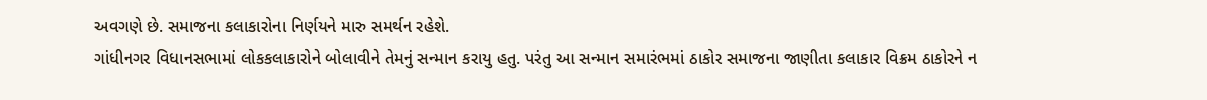અવગણે છે. સમાજના કલાકારોના નિર્ણયને મારુ સમર્થન રહેશે.
ગાંધીનગર વિધાનસભામાં લોકકલાકારોને બોલાવીને તેમનું સન્માન કરાયુ હતુ. પરંતુ આ સન્માન સમારંભમાં ઠાકોર સમાજના જાણીતા કલાકાર વિક્રમ ઠાકોરને ન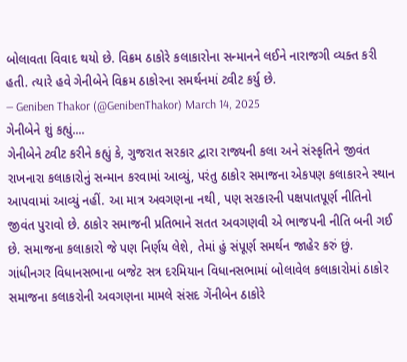બોલાવતા વિવાદ થયો છે. વિક્રમ ઠાકોરે કલાકારોના સન્માનને લઈને નારાજગી વ્યક્ત કરી હતી. ત્યારે હવે ગેનીબેને વિક્રમ ઠાકોરના સમર્થનમાં ટ્વીટ કર્યુ છે.
— Geniben Thakor (@GenibenThakor) March 14, 2025
ગેનીબેને શું કહ્યું....
ગેનીબેને ટ્વીટ કરીને કહ્યું કે, ગુજરાત સરકાર દ્વારા રાજ્યની કલા અને સંસ્કૃતિને જીવંત રાખનારા કલાકારોનું સન્માન કરવામાં આવ્યું, પરંતુ ઠાકોર સમાજના એકપણ કલાકારને સ્થાન આપવામાં આવ્યું નહીં. આ માત્ર અવગણના નથી, પણ સરકારની પક્ષપાતપૂર્ણ નીતિનો જીવંત પુરાવો છે. ઠાકોર સમાજની પ્રતિભાને સતત અવગણવી એ ભાજપની નીતિ બની ગઈ છે. સમાજના કલાકારો જે પણ નિર્ણય લેશે, તેમાં હું સંપૂર્ણ સમર્થન જાહેર કરું છું.
ગાંધીનગર વિધાનસભાના બજેટ સત્ર દરમિયાન વિધાનસભામાં બોલાવેલ કલાકારોમાં ઠાકોર સમાજના કલાકરોની અવગણના મામલે સંસદ ગેંનીબેન ઠાકોરે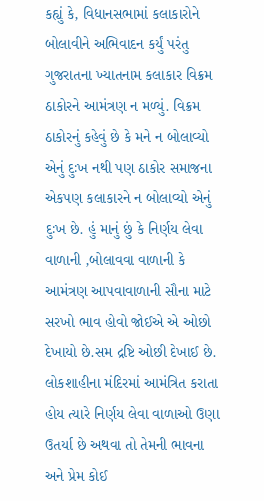કહ્યું કે, વિધાનસભામાં કલાકારોને બોલાવીને અભિવાદન કર્યું પરંતુ ગુજરાતના ખ્યાતનામ કલાકાર વિક્રમ ઠાકોરને આમંત્રણ ન મળ્યું. વિક્રમ ઠાકોરનું કહેવું છે કે મને ન બોલાવ્યો એનું દુઃખ નથી પણ ઠાકોર સમાજના એકપણ કલાકારને ન બોલાવ્યો એનું દુઃખ છે. હું માનું છું કે નિર્ણય લેવા વાળાની ,બોલાવવા વાળાની કે આમંત્રણ આપવાવાળાની સૌના માટે સરખો ભાવ હોવો જોઈએ એ ઓછો દેખાયો છે.સમ દ્રષ્ટિ ઓછી દેખાઈ છે. લોકશાહીના મંદિરમાં આમંત્રિત કરાતા હોય ત્યારે નિર્ણય લેવા વાળાઓ ઉણા ઉતર્યા છે અથવા તો તેમની ભાવના અને પ્રેમ કોઈ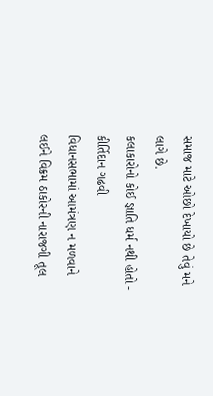સમાજ માટે ઓછો દેખાયો છે તેવું મને લાગે છે.
કલાકારોનો કોઈ જ્ઞાતિ ધર્મ નથી હોતો - કીર્તિદાન ગઢવી
વિધાનસભામાં આમંત્રણ ન મળવાને લઈને વિક્રમ ઠાકોરની નારાજગી તૂલ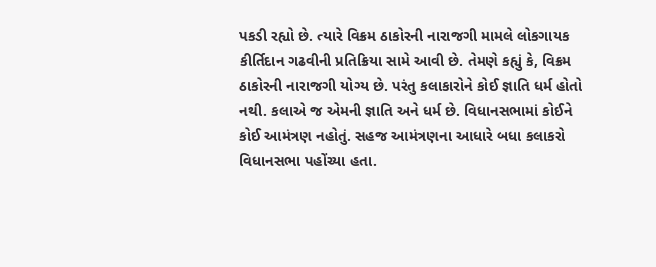પકડી રહ્યો છે. ત્યારે વિક્રમ ઠાકોરની નારાજગી મામલે લોકગાયક કીર્તિદાન ગઢવીની પ્રતિક્રિયા સામે આવી છે. તેમણે કહ્યું કે, વિક્રમ ઠાકોરની નારાજગી યોગ્ય છે. પરંતુ કલાકારોને કોઈ જ્ઞાતિ ધર્મ હોતો નથી. કલાએ જ એમની જ્ઞાતિ અને ધર્મ છે. વિધાનસભામાં કોઈને કોઈ આમંત્રણ નહોતું. સહજ આમંત્રણના આધારે બધા કલાકરો વિધાનસભા પહોંચ્યા હતા.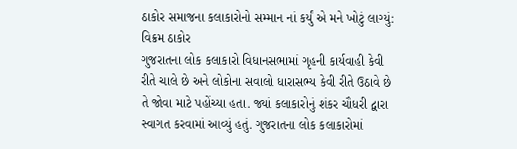ઠાકોર સમાજના કલાકારોનો સમ્માન નાં કર્યું એ મને ખોટું લાગ્યું: વિક્રમ ઠાકોર
ગુજરાતના લોક કલાકારો વિધાનસભામાં ગૃહની કાર્યવાહી કેવી રીતે ચાલે છે અને લોકોના સવાલો ધારાસભ્ય કેવી રીતે ઉઠાવે છે તે જોવા માટે પહોંચ્યા હતા. જ્યાં કલાકારોનું શંકર ચૌધરી દ્વારા સ્વાગત કરવામાં આવ્યું હતું. ગુજરાતના લોક કલાકારોમાં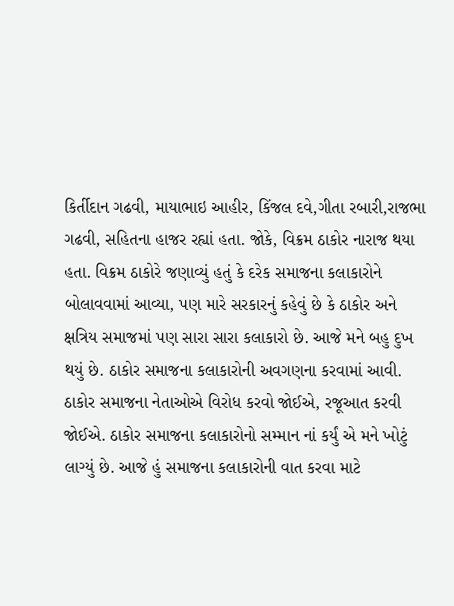કિર્તીદાન ગઢવી, માયાભાઇ આહીર, કિંજલ દવે,ગીતા રબારી,રાજભા ગઢવી, સહિતના હાજર રહ્યાં હતા. જોકે, વિક્રમ ઠાકોર નારાજ થયા હતા. વિક્રમ ઠાકોરે જણાવ્યું હતું કે દરેક સમાજના કલાકારોને બોલાવવામાં આવ્યા, પણ મારે સરકારનું કહેવું છે કે ઠાકોર અને ક્ષત્રિય સમાજમાં પણ સારા સારા કલાકારો છે. આજે મને બહુ દુખ થયું છે. ઠાકોર સમાજના કલાકારોની અવગણના કરવામાં આવી. ઠાકોર સમાજના નેતાઓએ વિરોધ કરવો જોઈએ, રજૂઆત કરવી જોઈએ. ઠાકોર સમાજના કલાકારોનો સમ્માન નાં કર્યું એ મને ખોટું લાગ્યું છે. આજે હું સમાજના કલાકારોની વાત કરવા માટે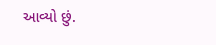આવ્યો છું.